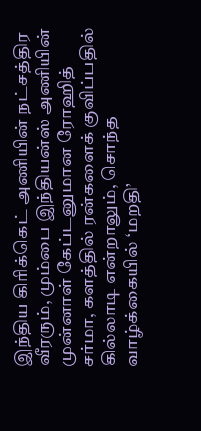இந்திய கிரிக்கெட் அணியின் நட்சத்திர வீரரும், மும்பை இந்தியன்ஸ் அணியின் முன்னாள் கேப்டனுமான ரோஹித் சர்மா, களத்தில் ரன்களைக் குவிப்பதில் கில்லாடி என்றாலும், சொந்த வாழ்க்கையில் ‘மறதி’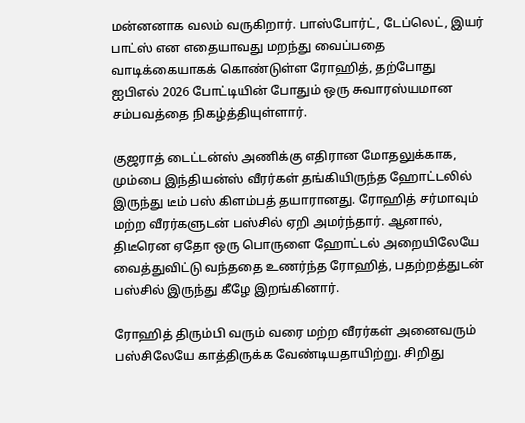மன்னனாக வலம் வருகிறார். பாஸ்போர்ட், டேப்லெட், இயர் பாட்ஸ் என எதையாவது மறந்து வைப்பதை வாடிக்கையாகக் கொண்டுள்ள ரோஹித், தற்போது ஐபிஎல் 2026 போட்டியின் போதும் ஒரு சுவாரஸ்யமான சம்பவத்தை நிகழ்த்தியுள்ளார்.

குஜராத் டைட்டன்ஸ் அணிக்கு எதிரான மோதலுக்காக, மும்பை இந்தியன்ஸ் வீரர்கள் தங்கியிருந்த ஹோட்டலில் இருந்து டீம் பஸ் கிளம்பத் தயாரானது. ரோஹித் சர்மாவும் மற்ற வீரர்களுடன் பஸ்சில் ஏறி அமர்ந்தார். ஆனால், திடீரென ஏதோ ஒரு பொருளை ஹோட்டல் அறையிலேயே வைத்துவிட்டு வந்ததை உணர்ந்த ரோஹித், பதற்றத்துடன் பஸ்சில் இருந்து கீழே இறங்கினார்.

ரோஹித் திரும்பி வரும் வரை மற்ற வீரர்கள் அனைவரும் பஸ்சிலேயே காத்திருக்க வேண்டியதாயிற்று. சிறிது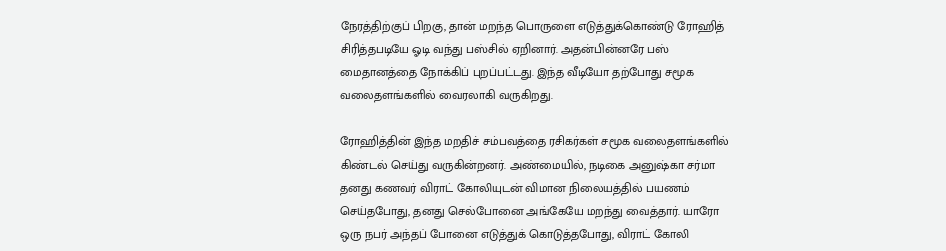நேரத்திற்குப் பிறகு, தான் மறந்த பொருளை எடுத்துக்கொண்டு ரோஹித் சிரித்தபடியே ஓடி வந்து பஸ்சில் ஏறினார். அதன்பின்னரே பஸ் மைதானத்தை நோக்கிப் புறப்பட்டது. இந்த வீடியோ தற்போது சமூக வலைதளங்களில் வைரலாகி வருகிறது.

ரோஹித்தின் இந்த மறதிச் சம்பவத்தை ரசிகர்கள் சமூக வலைதளங்களில் கிண்டல் செய்து வருகின்றனர். அண்மையில், நடிகை அனுஷ்கா சர்மா தனது கணவர் விராட் கோலியுடன் விமான நிலையத்தில் பயணம் செய்தபோது, தனது செல்போனை அங்கேயே மறந்து வைத்தார். யாரோ ஒரு நபர் அந்தப் போனை எடுத்துக் கொடுத்தபோது, விராட் கோலி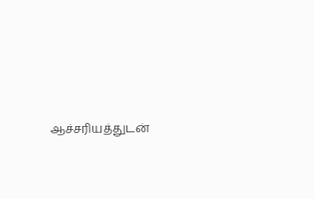ஆச்சரியத்துடன்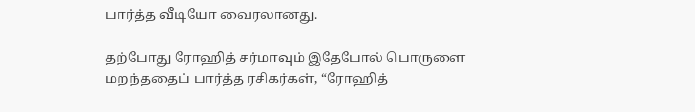பார்த்த வீடியோ வைரலானது.

தற்போது ரோஹித் சர்மாவும் இதேபோல் பொருளை மறந்ததைப் பார்த்த ரசிகர்கள், “ரோஹித்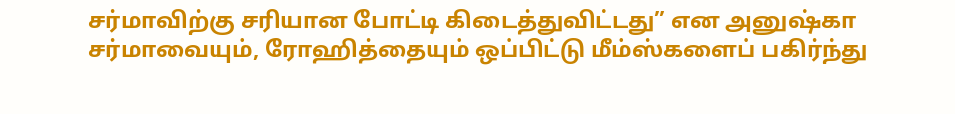சர்மாவிற்கு சரியான போட்டி கிடைத்துவிட்டது” என அனுஷ்கா சர்மாவையும், ரோஹித்தையும் ஒப்பிட்டு மீம்ஸ்களைப் பகிர்ந்து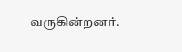வருகின்றனர்.